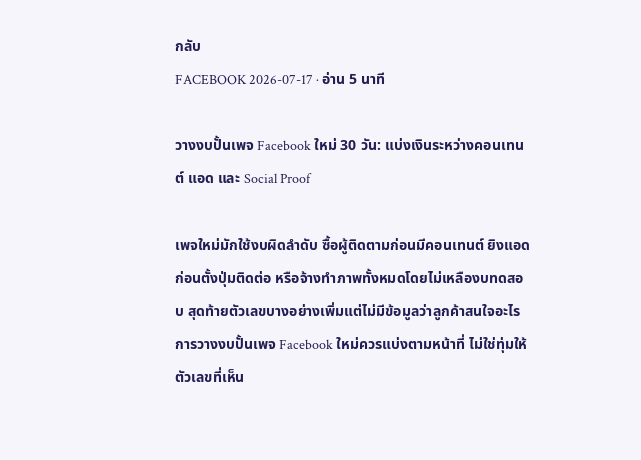กลับ
FACEBOOK 2026-07-17 · อ่าน 5 นาที

วางงบปั้นเพจ Facebook ใหม่ 30 วัน: แบ่งเงินระหว่างคอนเทนต์ แอด และ Social Proof

เพจใหม่มักใช้งบผิดลำดับ ซื้อผู้ติดตามก่อนมีคอนเทนต์ ยิงแอดก่อนตั้งปุ่มติดต่อ หรือจ้างทำภาพทั้งหมดโดยไม่เหลืองบทดสอบ สุดท้ายตัวเลขบางอย่างเพิ่มแต่ไม่มีข้อมูลว่าลูกค้าสนใจอะไร การวางงบปั้นเพจ Facebook ใหม่ควรแบ่งตามหน้าที่ ไม่ใช่ทุ่มให้ตัวเลขที่เห็น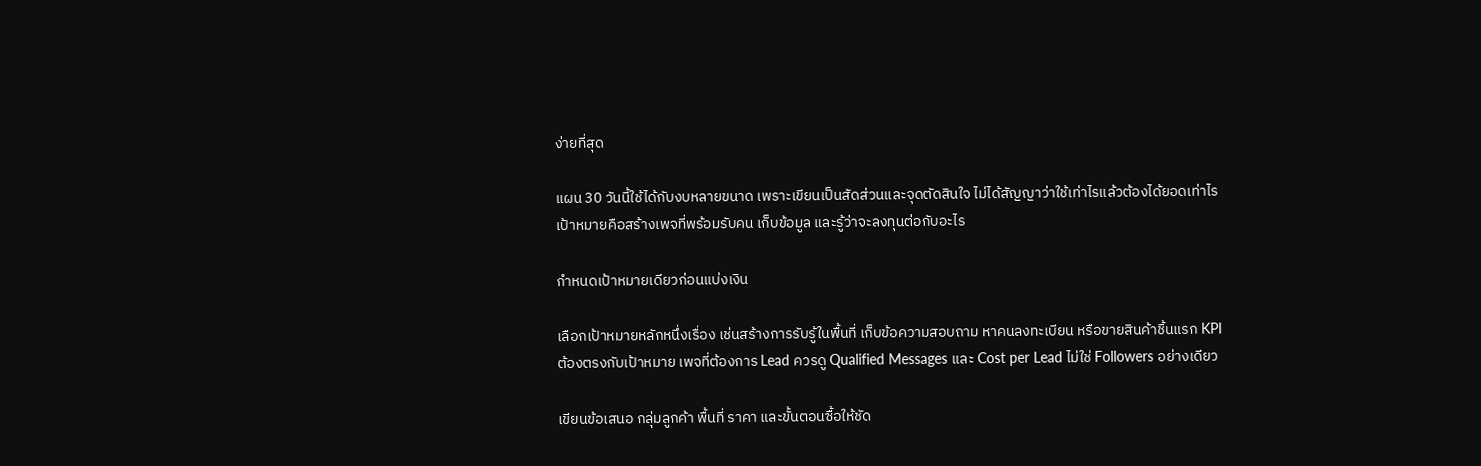ง่ายที่สุด

แผน 30 วันนี้ใช้ได้กับงบหลายขนาด เพราะเขียนเป็นสัดส่วนและจุดตัดสินใจ ไม่ได้สัญญาว่าใช้เท่าไรแล้วต้องได้ยอดเท่าไร เป้าหมายคือสร้างเพจที่พร้อมรับคน เก็บข้อมูล และรู้ว่าจะลงทุนต่อกับอะไร

กำหนดเป้าหมายเดียวก่อนแบ่งเงิน

เลือกเป้าหมายหลักหนึ่งเรื่อง เช่นสร้างการรับรู้ในพื้นที่ เก็บข้อความสอบถาม หาคนลงทะเบียน หรือขายสินค้าชิ้นแรก KPI ต้องตรงกับเป้าหมาย เพจที่ต้องการ Lead ควรดู Qualified Messages และ Cost per Lead ไม่ใช่ Followers อย่างเดียว

เขียนข้อเสนอ กลุ่มลูกค้า พื้นที่ ราคา และขั้นตอนซื้อให้ชัด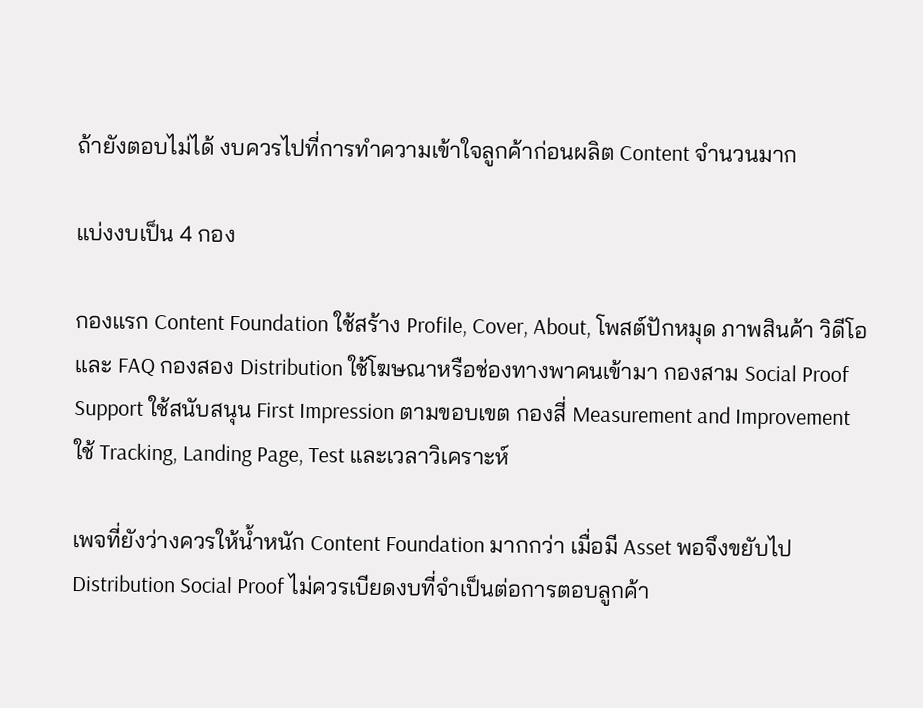ถ้ายังตอบไม่ได้ งบควรไปที่การทำความเข้าใจลูกค้าก่อนผลิต Content จำนวนมาก

แบ่งงบเป็น 4 กอง

กองแรก Content Foundation ใช้สร้าง Profile, Cover, About, โพสต์ปักหมุด ภาพสินค้า วิดีโอ และ FAQ กองสอง Distribution ใช้โฆษณาหรือช่องทางพาคนเข้ามา กองสาม Social Proof Support ใช้สนับสนุน First Impression ตามขอบเขต กองสี่ Measurement and Improvement ใช้ Tracking, Landing Page, Test และเวลาวิเคราะห์

เพจที่ยังว่างควรให้น้ำหนัก Content Foundation มากกว่า เมื่อมี Asset พอจึงขยับไป Distribution Social Proof ไม่ควรเบียดงบที่จำเป็นต่อการตอบลูกค้า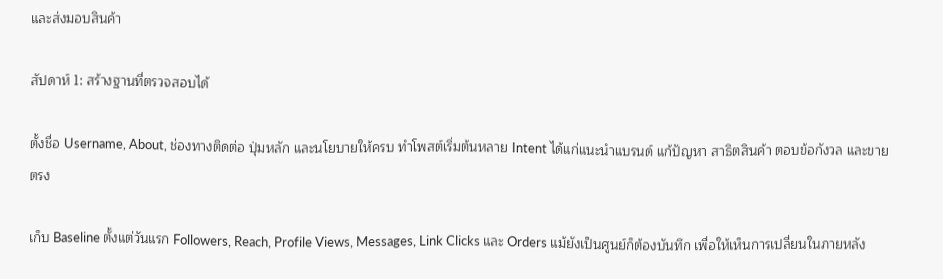และส่งมอบสินค้า

สัปดาห์ 1: สร้างฐานที่ตรวจสอบได้

ตั้งชื่อ Username, About, ช่องทางติดต่อ ปุ่มหลัก และนโยบายให้ครบ ทำโพสต์เริ่มต้นหลาย Intent ได้แก่แนะนำแบรนด์ แก้ปัญหา สาธิตสินค้า ตอบข้อกังวล และขายตรง

เก็บ Baseline ตั้งแต่วันแรก Followers, Reach, Profile Views, Messages, Link Clicks และ Orders แม้ยังเป็นศูนย์ก็ต้องบันทึก เพื่อให้เห็นการเปลี่ยนในภายหลัง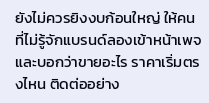ยังไม่ควรยิงงบก้อนใหญ่ ให้คนที่ไม่รู้จักแบรนด์ลองเข้าหน้าเพจและบอกว่าขายอะไร ราคาเริ่มตรงไหน ติดต่ออย่าง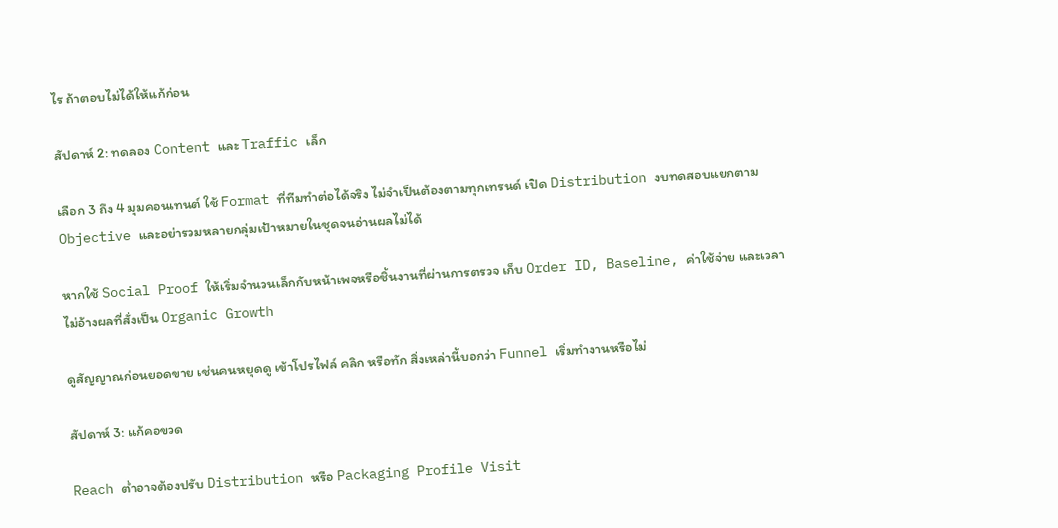ไร ถ้าตอบไม่ได้ให้แก้ก่อน

สัปดาห์ 2: ทดลอง Content และ Traffic เล็ก

เลือก 3 ถึง 4 มุมคอนเทนต์ ใช้ Format ที่ทีมทำต่อได้จริง ไม่จำเป็นต้องตามทุกเทรนด์ เปิด Distribution งบทดสอบแยกตาม Objective และอย่ารวมหลายกลุ่มเป้าหมายในชุดจนอ่านผลไม่ได้

หากใช้ Social Proof ให้เริ่มจำนวนเล็กกับหน้าเพจหรือชิ้นงานที่ผ่านการตรวจ เก็บ Order ID, Baseline, ค่าใช้จ่าย และเวลา ไม่อ้างผลที่สั่งเป็น Organic Growth

ดูสัญญาณก่อนยอดขาย เช่นคนหยุดดู เข้าโปรไฟล์ คลิก หรือทัก สิ่งเหล่านี้บอกว่า Funnel เริ่มทำงานหรือไม่

สัปดาห์ 3: แก้คอขวด

Reach ต่ำอาจต้องปรับ Distribution หรือ Packaging Profile Visit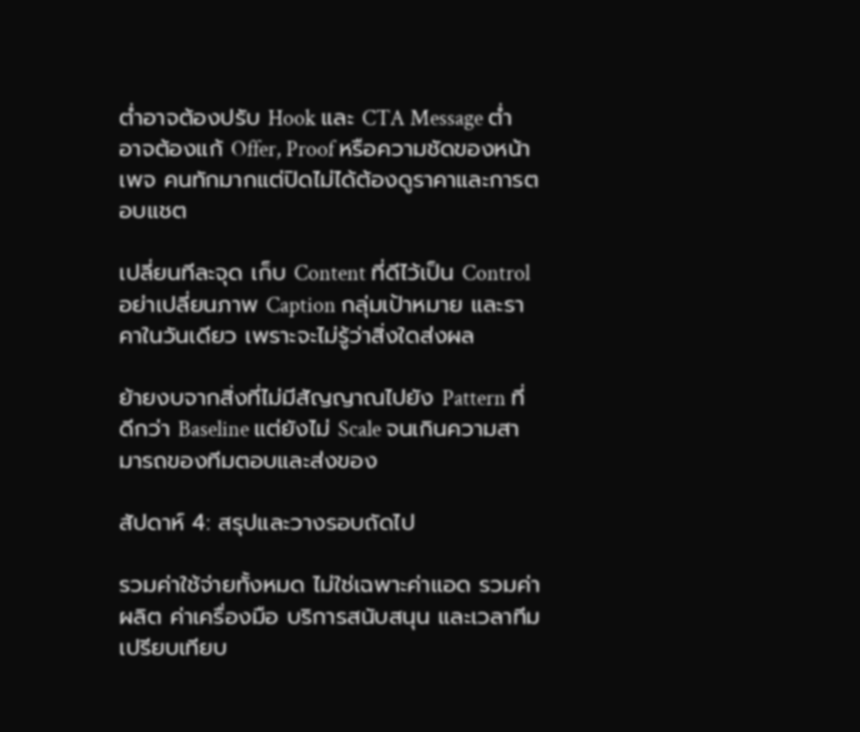ต่ำอาจต้องปรับ Hook และ CTA Message ต่ำอาจต้องแก้ Offer, Proof หรือความชัดของหน้าเพจ คนทักมากแต่ปิดไม่ได้ต้องดูราคาและการตอบแชต

เปลี่ยนทีละจุด เก็บ Content ที่ดีไว้เป็น Control อย่าเปลี่ยนภาพ Caption กลุ่มเป้าหมาย และราคาในวันเดียว เพราะจะไม่รู้ว่าสิ่งใดส่งผล

ย้ายงบจากสิ่งที่ไม่มีสัญญาณไปยัง Pattern ที่ดีกว่า Baseline แต่ยังไม่ Scale จนเกินความสามารถของทีมตอบและส่งของ

สัปดาห์ 4: สรุปและวางรอบถัดไป

รวมค่าใช้จ่ายทั้งหมด ไม่ใช่เฉพาะค่าแอด รวมค่าผลิต ค่าเครื่องมือ บริการสนับสนุน และเวลาทีม เปรียบเทียบ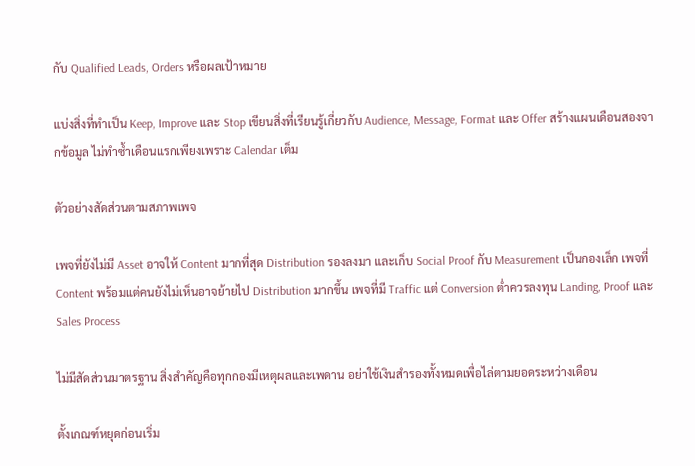กับ Qualified Leads, Orders หรือผลเป้าหมาย

แบ่งสิ่งที่ทำเป็น Keep, Improve และ Stop เขียนสิ่งที่เรียนรู้เกี่ยวกับ Audience, Message, Format และ Offer สร้างแผนเดือนสองจากข้อมูล ไม่ทำซ้ำเดือนแรกเพียงเพราะ Calendar เต็ม

ตัวอย่างสัดส่วนตามสภาพเพจ

เพจที่ยังไม่มี Asset อาจให้ Content มากที่สุด Distribution รองลงมา และเก็บ Social Proof กับ Measurement เป็นกองเล็ก เพจที่ Content พร้อมแต่คนยังไม่เห็นอาจย้ายไป Distribution มากขึ้น เพจที่มี Traffic แต่ Conversion ต่ำควรลงทุน Landing, Proof และ Sales Process

ไม่มีสัดส่วนมาตรฐาน สิ่งสำคัญคือทุกกองมีเหตุผลและเพดาน อย่าใช้เงินสำรองทั้งหมดเพื่อไล่ตามยอดระหว่างเดือน

ตั้งเกณฑ์หยุดก่อนเริ่ม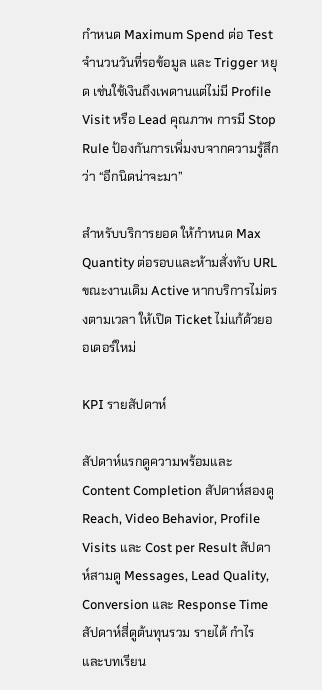กำหนด Maximum Spend ต่อ Test จำนวนวันที่รอข้อมูล และ Trigger หยุด เช่นใช้เงินถึงเพดานแต่ไม่มี Profile Visit หรือ Lead คุณภาพ การมี Stop Rule ป้องกันการเพิ่มงบจากความรู้สึกว่า “อีกนิดน่าจะมา”

สำหรับบริการยอด ให้กำหนด Max Quantity ต่อรอบและห้ามสั่งทับ URL ขณะงานเดิม Active หากบริการไม่ตรงตามเวลา ให้เปิด Ticket ไม่แก้ด้วยออเดอร์ใหม่

KPI รายสัปดาห์

สัปดาห์แรกดูความพร้อมและ Content Completion สัปดาห์สองดู Reach, Video Behavior, Profile Visits และ Cost per Result สัปดาห์สามดู Messages, Lead Quality, Conversion และ Response Time สัปดาห์สี่ดูต้นทุนรวม รายได้ กำไร และบทเรียน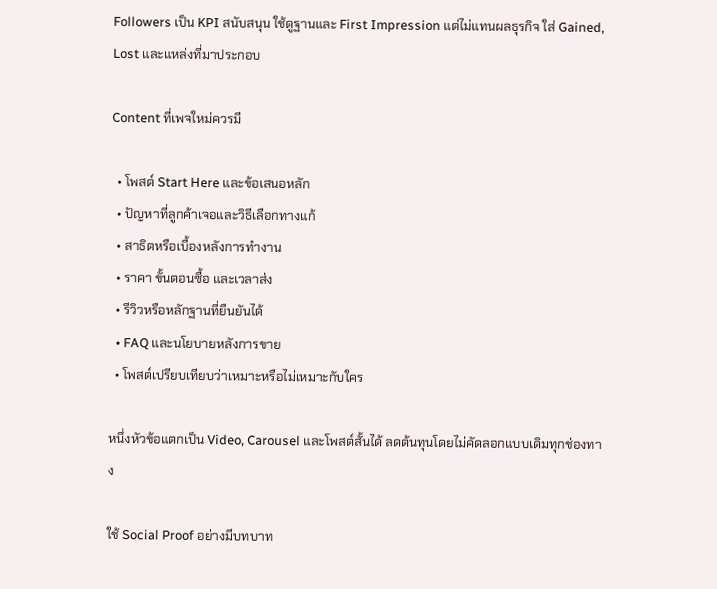Followers เป็น KPI สนับสนุน ใช้ดูฐานและ First Impression แต่ไม่แทนผลธุรกิจ ใส่ Gained, Lost และแหล่งที่มาประกอบ

Content ที่เพจใหม่ควรมี

  • โพสต์ Start Here และข้อเสนอหลัก
  • ปัญหาที่ลูกค้าเจอและวิธีเลือกทางแก้
  • สาธิตหรือเบื้องหลังการทำงาน
  • ราคา ขั้นตอนซื้อ และเวลาส่ง
  • รีวิวหรือหลักฐานที่ยืนยันได้
  • FAQ และนโยบายหลังการขาย
  • โพสต์เปรียบเทียบว่าเหมาะหรือไม่เหมาะกับใคร

หนึ่งหัวข้อแตกเป็น Video, Carousel และโพสต์สั้นได้ ลดต้นทุนโดยไม่คัดลอกแบบเดิมทุกช่องทาง

ใช้ Social Proof อย่างมีบทบาท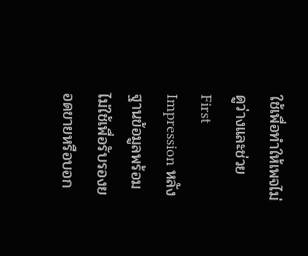ใช้เพื่อทำให้เพจไม่ดูว่างและช่วย First Impression หลังฐานข้อมูลพร้อม ไม่ใช้เพื่อรับรองยอดขายหรือบอก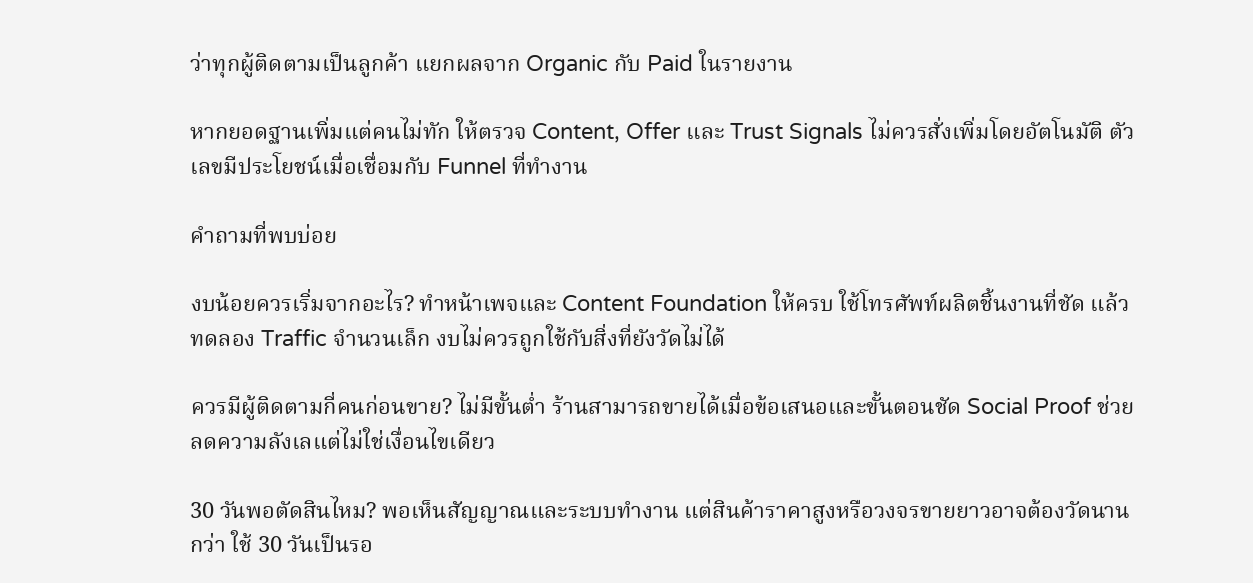ว่าทุกผู้ติดตามเป็นลูกค้า แยกผลจาก Organic กับ Paid ในรายงาน

หากยอดฐานเพิ่มแต่คนไม่ทัก ให้ตรวจ Content, Offer และ Trust Signals ไม่ควรสั่งเพิ่มโดยอัตโนมัติ ตัวเลขมีประโยชน์เมื่อเชื่อมกับ Funnel ที่ทำงาน

คำถามที่พบบ่อย

งบน้อยควรเริ่มจากอะไร? ทำหน้าเพจและ Content Foundation ให้ครบ ใช้โทรศัพท์ผลิตชิ้นงานที่ชัด แล้วทดลอง Traffic จำนวนเล็ก งบไม่ควรถูกใช้กับสิ่งที่ยังวัดไม่ได้

ควรมีผู้ติดตามกี่คนก่อนขาย? ไม่มีขั้นต่ำ ร้านสามารถขายได้เมื่อข้อเสนอและขั้นตอนชัด Social Proof ช่วยลดความลังเลแต่ไม่ใช่เงื่อนไขเดียว

30 วันพอตัดสินไหม? พอเห็นสัญญาณและระบบทำงาน แต่สินค้าราคาสูงหรือวงจรขายยาวอาจต้องวัดนานกว่า ใช้ 30 วันเป็นรอ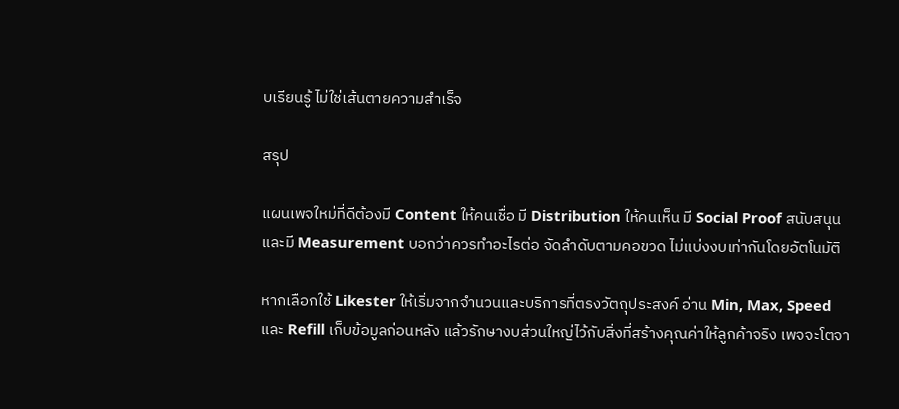บเรียนรู้ ไม่ใช่เส้นตายความสำเร็จ

สรุป

แผนเพจใหม่ที่ดีต้องมี Content ให้คนเชื่อ มี Distribution ให้คนเห็น มี Social Proof สนับสนุน และมี Measurement บอกว่าควรทำอะไรต่อ จัดลำดับตามคอขวด ไม่แบ่งงบเท่ากันโดยอัตโนมัติ

หากเลือกใช้ Likester ให้เริ่มจากจำนวนและบริการที่ตรงวัตถุประสงค์ อ่าน Min, Max, Speed และ Refill เก็บข้อมูลก่อนหลัง แล้วรักษางบส่วนใหญ่ไว้กับสิ่งที่สร้างคุณค่าให้ลูกค้าจริง เพจจะโตจา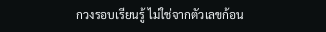กวงรอบเรียนรู้ ไม่ใช่จากตัวเลขก้อน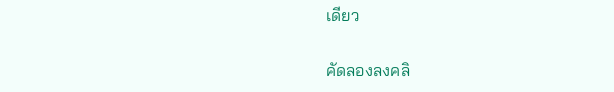เดียว

คัดลองลงคลิ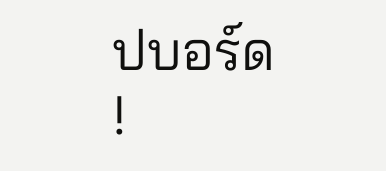ปบอร์ด !